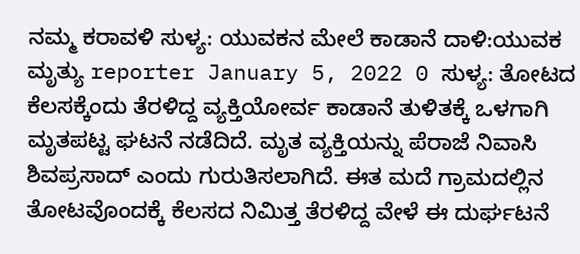ನಮ್ಮ ಕರಾವಳಿ ಸುಳ್ಯ: ಯುವಕನ ಮೇಲೆ ಕಾಡಾನೆ ದಾಳಿ:ಯುವಕ ಮೃತ್ಯು reporter January 5, 2022 0 ಸುಳ್ಯ: ತೋಟದ ಕೆಲಸಕ್ಕೆಂದು ತೆರಳಿದ್ದ ವ್ಯಕ್ತಿಯೋರ್ವ ಕಾಡಾನೆ ತುಳಿತಕ್ಕೆ ಒಳಗಾಗಿ ಮೃತಪಟ್ಟ ಘಟನೆ ನಡೆದಿದೆ. ಮೃತ ವ್ಯಕ್ತಿಯನ್ನು ಪೆರಾಜೆ ನಿವಾಸಿ ಶಿವಪ್ರಸಾದ್ ಎಂದು ಗುರುತಿಸಲಾಗಿದೆ. ಈತ ಮದೆ ಗ್ರಾಮದಲ್ಲಿನ ತೋಟವೊಂದಕ್ಕೆ ಕೆಲಸದ ನಿಮಿತ್ತ ತೆರಳಿದ್ದ ವೇಳೆ ಈ ದುರ್ಘಟನೆ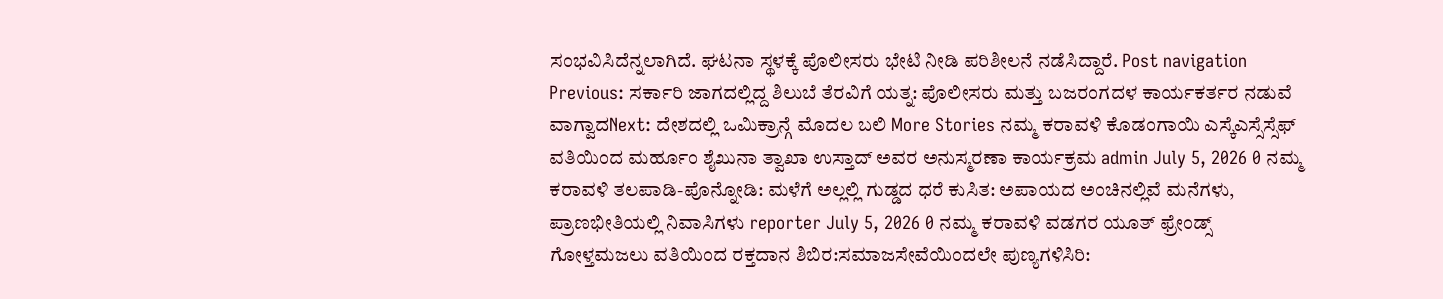ಸಂಭವಿಸಿದೆನ್ನಲಾಗಿದೆ. ಘಟನಾ ಸ್ಥಳಕ್ಕೆ ಪೊಲೀಸರು ಭೇಟಿ ನೀಡಿ ಪರಿಶೀಲನೆ ನಡೆಸಿದ್ದಾರೆ. Post navigation Previous: ಸರ್ಕಾರಿ ಜಾಗದಲ್ಲಿದ್ದ ಶಿಲುಬೆ ತೆರವಿಗೆ ಯತ್ನ: ಪೊಲೀಸರು ಮತ್ತು ಬಜರಂಗದಳ ಕಾರ್ಯಕರ್ತರ ನಡುವೆ ವಾಗ್ವಾದNext: ದೇಶದಲ್ಲಿ ಒಮಿಕ್ರಾನ್ಗೆ ಮೊದಲ ಬಲಿ More Stories ನಮ್ಮ ಕರಾವಳಿ ಕೊಡಂಗಾಯಿ ಎಸ್ಕೆಎಸ್ಸೆಸ್ಸೆಫ್ ವತಿಯಿಂದ ಮರ್ಹೂಂ ಶೈಖುನಾ ತ್ವಾಖಾ ಉಸ್ತಾದ್ ಅವರ ಅನುಸ್ಮರಣಾ ಕಾರ್ಯಕ್ರಮ admin July 5, 2026 0 ನಮ್ಮ ಕರಾವಳಿ ತಲಪಾಡಿ-ಪೊನ್ನೋಡಿ: ಮಳೆಗೆ ಅಲ್ಲಲ್ಲಿ ಗುಡ್ಡದ ಧರೆ ಕುಸಿತ: ಅಪಾಯದ ಅಂಚಿನಲ್ಲಿವೆ ಮನೆಗಳು, ಪ್ರಾಣಭೀತಿಯಲ್ಲಿ ನಿವಾಸಿಗಳು reporter July 5, 2026 0 ನಮ್ಮ ಕರಾವಳಿ ವಡಗರ ಯೂತ್ ಫ್ರೇಂಡ್ಸ್ ಗೋಳ್ತಮಜಲು ವತಿಯಿಂದ ರಕ್ತದಾನ ಶಿಬಿರ:ಸಮಾಜಸೇವೆಯಿಂದಲೇ ಪುಣ್ಯಗಳಿಸಿರಿ: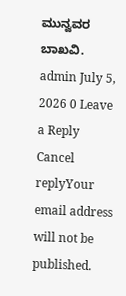ಮುನ್ವವರ ಬಾಖವಿ. admin July 5, 2026 0 Leave a Reply Cancel replyYour email address will not be published.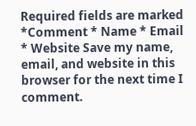Required fields are marked *Comment * Name * Email * Website Save my name, email, and website in this browser for the next time I comment.